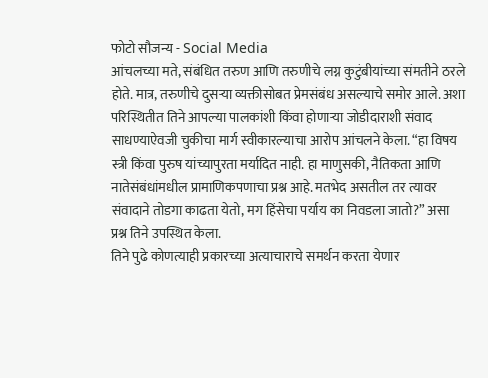फोटो सौजन्य - Social Media
आंचलच्या मते, संबंधित तरुण आणि तरुणीचे लग्न कुटुंबीयांच्या संमतीने ठरले होते. मात्र, तरुणीचे दुसऱ्या व्यक्तीसोबत प्रेमसंबंध असल्याचे समोर आले. अशा परिस्थितीत तिने आपल्या पालकांशी किंवा होणाऱ्या जोडीदाराशी संवाद साधण्याऐवजी चुकीचा मार्ग स्वीकारल्याचा आरोप आंचलने केला. “हा विषय स्त्री किंवा पुरुष यांच्यापुरता मर्यादित नाही. हा माणुसकी, नैतिकता आणि नातेसंबंधांमधील प्रामाणिकपणाचा प्रश्न आहे. मतभेद असतील तर त्यावर संवादाने तोडगा काढता येतो, मग हिंसेचा पर्याय का निवडला जातो?” असा प्रश्न तिने उपस्थित केला.
तिने पुढे कोणत्याही प्रकारच्या अत्याचाराचे समर्थन करता येणार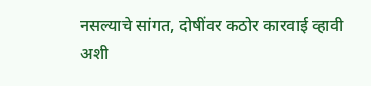नसल्याचे सांगत, दोषींवर कठोर कारवाई व्हावी अशी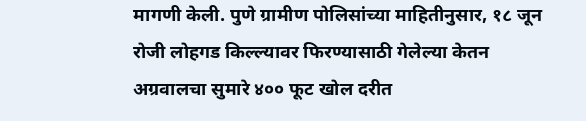मागणी केली. पुणे ग्रामीण पोलिसांच्या माहितीनुसार, १८ जून रोजी लोहगड किल्ल्यावर फिरण्यासाठी गेलेल्या केतन अग्रवालचा सुमारे ४०० फूट खोल दरीत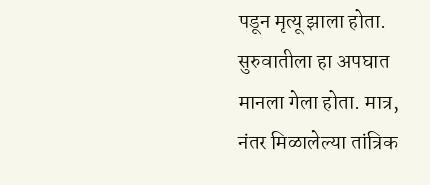पडून मृत्यू झाला होता. सुरुवातीला हा अपघात मानला गेला होता. मात्र, नंतर मिळालेल्या तांत्रिक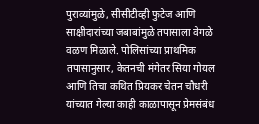पुराव्यांमुळे, सीसीटीव्ही फुटेज आणि साक्षीदारांच्या जबाबांमुळे तपासाला वेगळे वळण मिळाले. पोलिसांच्या प्राथमिक तपासानुसार, केतनची मंगेतर सिया गोयल आणि तिचा कथित प्रियकर चेतन चौधरी यांच्यात गेल्या काही काळापासून प्रेमसंबंध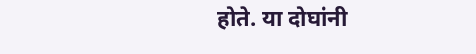होते. या दोघांनी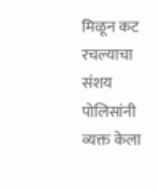मिळून कट रचल्याचा संशय पोलिसांनी व्यक्त केला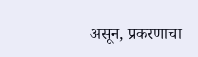असून, प्रकरणाचा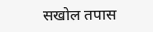सखोल तपास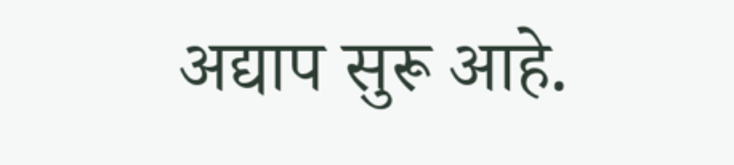अद्याप सुरू आहे.